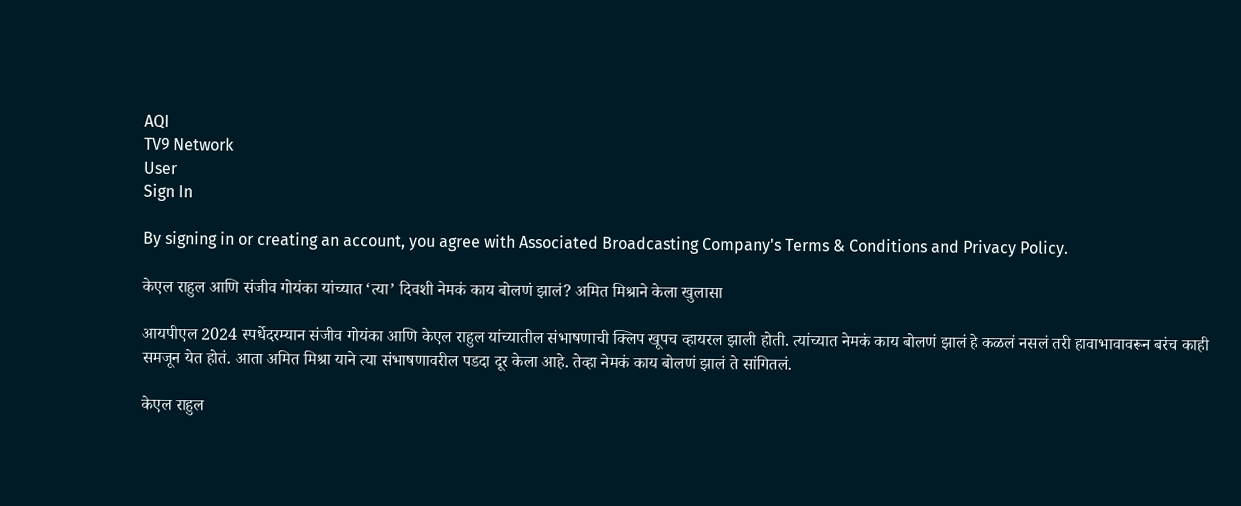AQI
TV9 Network
User
Sign In

By signing in or creating an account, you agree with Associated Broadcasting Company's Terms & Conditions and Privacy Policy.

केएल राहुल आणि संजीव गोयंका यांच्यात ‘त्या’ दिवशी नेमकं काय बोलणं झालं? अमित मिश्राने केला खुलासा

आयपीएल 2024 स्पर्धेदरम्यान संजीव गोयंका आणि केएल राहुल यांच्यातील संभाषणाची क्लिप खूपच व्हायरल झाली होती. त्यांच्यात नेमकं काय बोलणं झालं हे कळलं नसलं तरी हावाभावावरून बरंच काही समजून येत होतं. आता अमित मिश्रा याने त्या संभाषणावरील पडदा दूर केला आहे. तेव्हा नेमकं काय बोलणं झालं ते सांगितलं.

केएल राहुल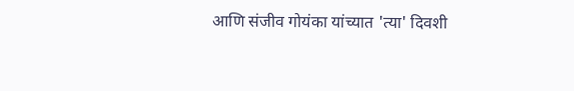आणि संजीव गोयंका यांच्यात 'त्या' दिवशी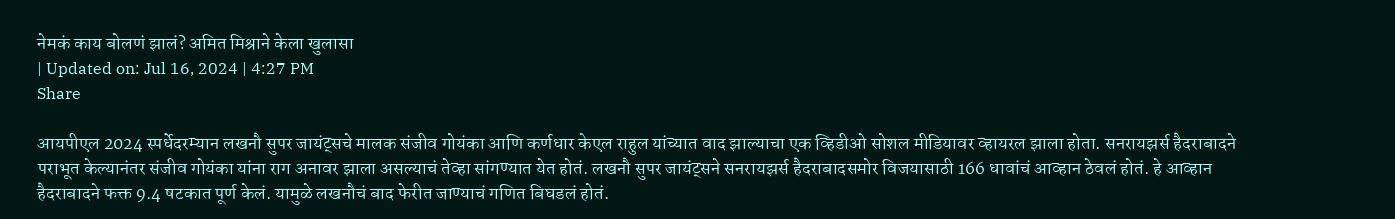नेमकं काय बोलणं झालं? अमित मिश्राने केला खुलासा
| Updated on: Jul 16, 2024 | 4:27 PM
Share

आयपीएल 2024 स्पर्धेदरम्यान लखनौ सुपर जायंट्सचे मालक संजीव गोयंका आणि कर्णधार केएल राहुल यांच्यात वाद झाल्याचा एक व्हिडीओ सोशल मीडियावर व्हायरल झाला होता. सनरायझर्स हैदराबादने पराभूत केल्यानंतर संजीव गोयंका यांना राग अनावर झाला असल्याचं तेव्हा सांगण्यात येत होतं. लखनौ सुपर जायंट्सने सनरायझर्स हैदराबादसमोर विजयासाठी 166 धावांचं आव्हान ठेवलं होतं. हे आव्हान हैदराबादने फक्त 9.4 षटकात पूर्ण केलं. यामुळे लखनौचं बाद फेरीत जाण्याचं गणित बिघडलं होतं.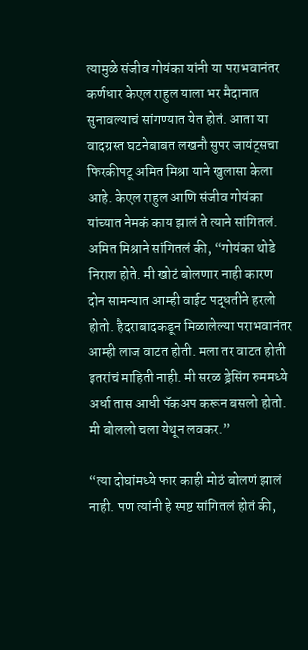त्यामुळे संजीव गोयंका यांनी या पराभवानंतर कर्णधार केएल राहुल याला भर मैदानात सुनावल्याचं सांगण्यात येत होतं. आता या वादग्रस्त घटनेबाबत लखनौ सुपर जायंट्सचा फिरकीपटू अमित मिश्रा याने खुलासा केला आहे. केएल राहुल आणि संजीव गोयंका यांच्यात नेमकं काय झालं ते त्याने सांगितलं. अमित मिश्राने सांगितलं की, “गोयंका थोडे निराश होते. मी खोटं बोलणार नाही कारण दोन सामन्यात आम्ही वाईट पद्धतीने हरलो होतो. हैदराबादकडून मिळालेल्या पराभवानंतर आम्ही लाज वाटत होती. मला तर वाटत होती इतरांचं माहिती नाही. मी सरळ ड्रेसिंग रुममध्ये अर्धा तास आधी पॅकअप करून बसलो होतो. मी बोललो चला येथून लवकर.”

“त्या दोघांमध्ये फार काही मोठं बोलणं झालं नाही. पण त्यांनी हे स्पष्ट सांगितलं होतं की,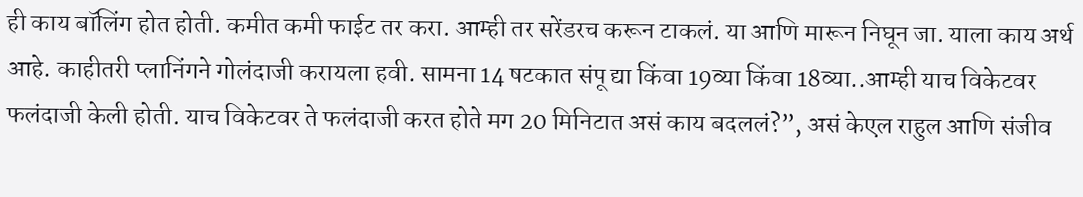ही काय बॉलिंग होत होती. कमीत कमी फाईट तर करा. आम्ही तर सरेंडरच करून टाकलं. या आणि मारून निघून जा. याला काय अर्थ आहे. काहीतरी प्लानिंगने गोलंदाजी करायला हवी. सामना 14 षटकात संपू द्या किंवा 19व्या किंवा 18व्या..आम्ही याच विकेटवर फलंदाजी केली होती. याच विकेटवर ते फलंदाजी करत होते मग 20 मिनिटात असं काय बदललं?”, असं केएल राहुल आणि संजीव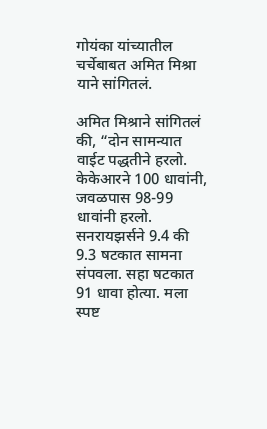गोयंका यांच्यातील चर्चेबाबत अमित मिश्रा याने सांगितलं.

अमित मिश्राने सांगितलं की, “दोन सामन्यात वाईट पद्धतीने हरलो. केकेआरने 100 धावांनी, जवळपास 98-99 धावांनी हरलो. सनरायझर्सने 9.4 की 9.3 षटकात सामना संपवला. सहा षटकात 91 धावा होत्या. मला स्पष्ट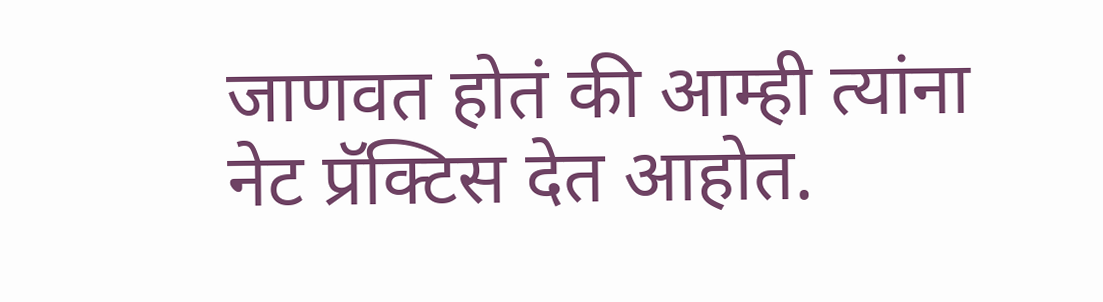जाणवत होतं की आम्ही त्यांना नेट प्रॅक्टिस देत आहोत.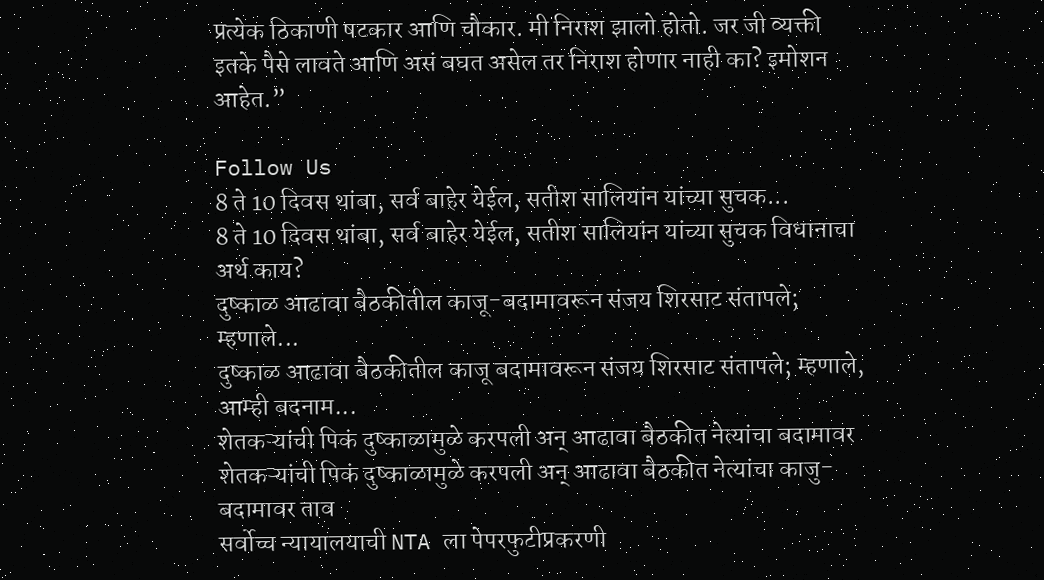प्रत्येक ठिकाणी षटकार आणि चौकार. मी निराश झालो होतो. जर जी व्यक्ती इतके पैसे लावते आणि असं बघत असेल तर निराश होणार नाही का? इमोशन आहेत.”

Follow Us
8 ते 10 दिवस थांबा, सर्व बाहेर येईल, सतीश सालियांन यांच्या सुचक...
8 ते 10 दिवस थांबा, सर्व बाहेर येईल, सतीश सालियांन यांच्या सुचक विधानाचा अर्थ काय?
दुष्काळ आढावा बैठकीतील काजू-बदामावरून संजय शिरसाट संतापले; म्हणाले...
दुष्काळ आढावा बैठकीतील काजू बदामावरून संजय शिरसाट संतापले; म्हणाले, आम्ही बदनाम...
शेतकऱ्यांची पिकं दुष्काळामुळे करपली अन् आढावा बैठकीत नेत्यांचा बदामावर
शेतकऱ्यांची पिकं दुष्काळामुळे करपली अन् आढावा बैठकीत नेत्यांचा काजु-बदामावर ताव
सर्वोच्च न्यायालयाची NTA ला पेपरफुटीप्रकरणी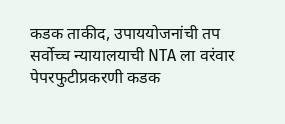कडक ताकीद, उपाययोजनांची तप
सर्वोच्च न्यायालयाची NTA ला वरंवार पेपरफुटीप्रकरणी कडक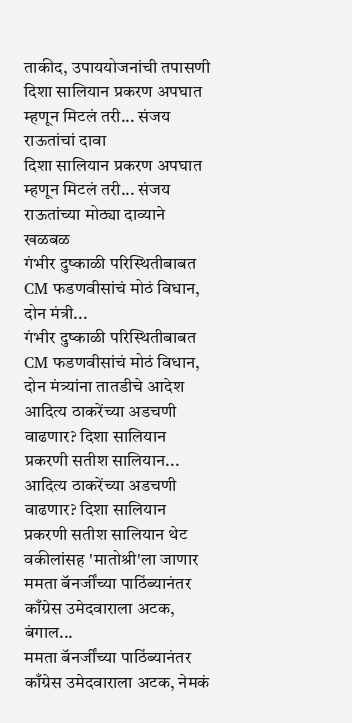ताकीद, उपाययोजनांची तपासणी
दिशा सालियान प्रकरण अपघात म्हणून मिटलं तरी... संजय राऊतांचां दावा
दिशा सालियान प्रकरण अपघात म्हणून मिटलं तरी... संजय राऊतांच्या मोठ्या दाव्याने खळबळ
गंभीर दुष्काळी परिस्थितीबाबत CM फडणवीसांचं मोठं विधान, दोन मंत्री...
गंभीर दुष्काळी परिस्थितीबाबत CM फडणवीसांचं मोठं विधान, दोन मंत्र्यांना तातडीचे आदेश
आदित्य ठाकरेंच्या अडचणी वाढणार? दिशा सालियान प्रकरणी सतीश सालियान...
आदित्य ठाकरेंच्या अडचणी वाढणार? दिशा सालियान प्रकरणी सतीश सालियान थेट वकीलांसह 'मातोश्री'ला जाणार
ममता बॅनर्जींच्या पाठिंब्यानंतर काँग्रेस उमेदवाराला अटक, बंगाल...
ममता बॅनर्जींच्या पाठिंब्यानंतर काँग्रेस उमेदवाराला अटक, नेमकं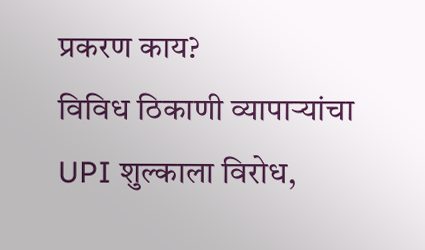प्रकरण काय?
विविध ठिकाणी व्यापाऱ्यांचा UPI शुल्काला विरोध,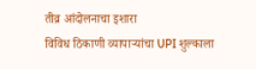तीव्र आंदोलनाचा इशारा
विविध ठिकाणी व्यापाऱ्यांचा UPI शुल्काला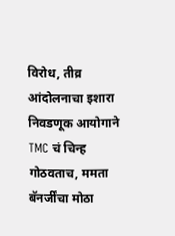विरोध, तीव्र आंदोलनाचा इशारा
निवडणूक आयोगाने TMC चं चिन्ह गोठवताच, ममता बॅनर्जींचा मोठा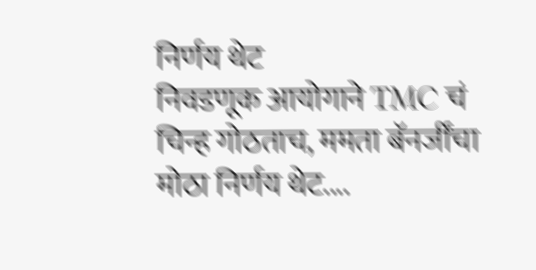निर्णय थेट
निवडणूक आयोगाने TMC चं चिन्ह गोठताच, ममता बॅनर्जींचा मोठा निर्णय थेट....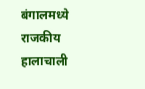बंगालमध्ये राजकीय हालाचाली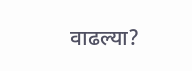वाढल्या?